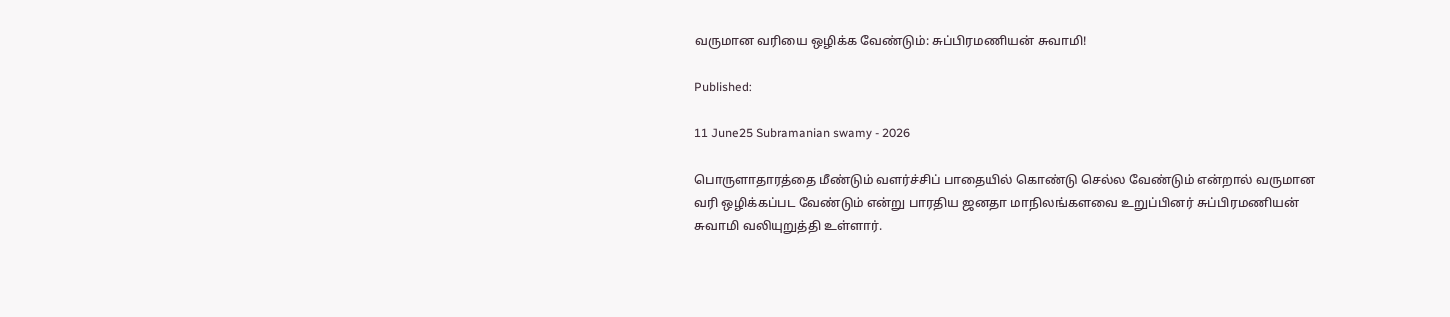வருமான வரியை ஒழிக்க வேண்டும்: சுப்பிரமணியன் சுவாமி!

Published:

11 June25 Subramanian swamy - 2026

பொருளாதாரத்தை மீண்டும் வளர்ச்சிப் பாதையில் கொண்டு செல்ல வேண்டும் என்றால் வருமான வரி ஒழிக்கப்பட வேண்டும் என்று பாரதிய ஜனதா மாநிலங்களவை உறுப்பினர் சுப்பிரமணியன் சுவாமி வலியுறுத்தி உள்ளார்.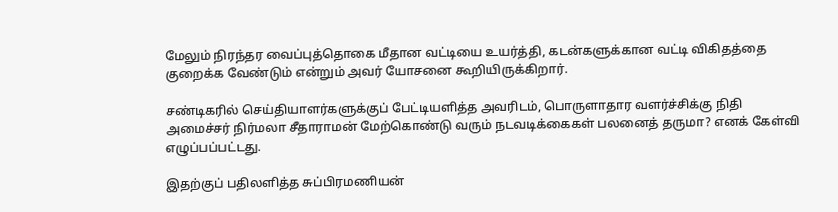மேலும் நிரந்தர வைப்புத்தொகை மீதான வட்டியை உயர்த்தி, கடன்களுக்கான வட்டி விகிதத்தை குறைக்க வேண்டும் என்றும் அவர் யோசனை கூறியிருக்கிறார்.

சண்டிகரில் செய்தியாளர்களுக்குப் பேட்டியளித்த அவரிடம், பொருளாதார வளர்ச்சிக்கு நிதி அமைச்சர் நிர்மலா சீதாராமன் மேற்கொண்டு வரும் நடவடிக்கைகள் பலனைத் தருமா? எனக் கேள்வி எழுப்பப்பட்டது.

இதற்குப் பதிலளித்த சுப்பிரமணியன்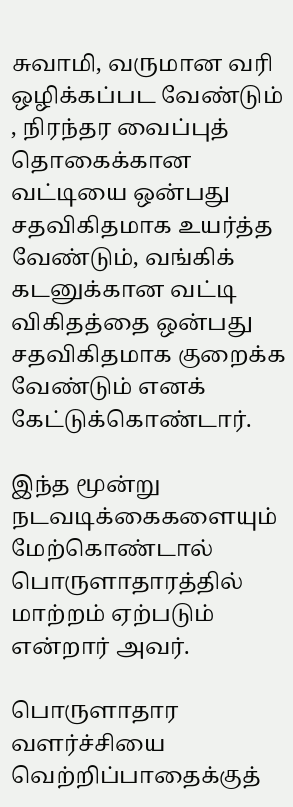சுவாமி, வருமான வரி ஒழிக்கப்பட வேண்டும் , நிரந்தர வைப்புத் தொகைக்கான வட்டியை ஒன்பது சதவிகிதமாக உயர்த்த வேண்டும், வங்கிக் கடனுக்கான வட்டி விகிதத்தை ஒன்பது சதவிகிதமாக குறைக்க வேண்டும் எனக் கேட்டுக்கொண்டார்.

இந்த மூன்று நடவடிக்கைகளையும் மேற்கொண்டால் பொருளாதாரத்தில் மாற்றம் ஏற்படும் என்றார் அவர்.

பொருளாதார வளர்ச்சியை வெற்றிப்பாதைக்குத்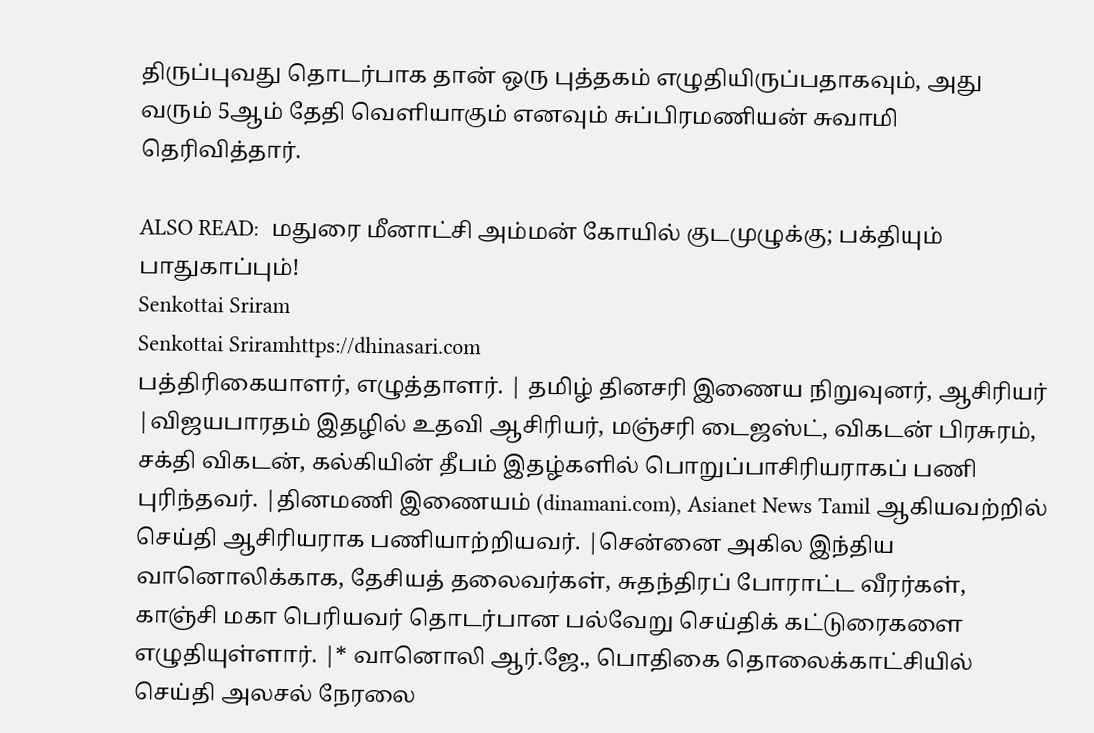திருப்புவது தொடர்பாக தான் ஒரு புத்தகம் எழுதியிருப்பதாகவும், அது வரும் 5ஆம் தேதி வெளியாகும் எனவும் சுப்பிரமணியன் சுவாமி தெரிவித்தார்.

ALSO READ:  மதுரை மீனாட்சி அம்மன் கோயில் குடமுழுக்கு; பக்தியும் பாதுகாப்பும்!
Senkottai Sriram
Senkottai Sriramhttps://dhinasari.com
பத்திரிகையாளர், எழுத்தாளர். | தமிழ் தினசரி இணைய நிறுவுனர், ஆசிரியர் |விஜயபாரதம் இதழில் உதவி ஆசிரியர், மஞ்சரி டைஜஸ்ட், விகடன் பிரசுரம், சக்தி விகடன், கல்கியின் தீபம் இதழ்களில் பொறுப்பாசிரியராகப் பணி புரிந்தவர். |தினமணி இணையம் (dinamani.com), Asianet News Tamil ஆகியவற்றில் செய்தி ஆசிரியராக பணியாற்றியவர். |சென்னை அகில இந்திய வானொலிக்காக, தேசியத் தலைவர்கள், சுதந்திரப் போராட்ட வீரர்கள், காஞ்சி மகா பெரியவர் தொடர்பான பல்வேறு செய்திக் கட்டுரைகளை எழுதியுள்ளார். |* வானொலி ஆர்.ஜே., பொதிகை தொலைக்காட்சியில் செய்தி அலசல் நேரலை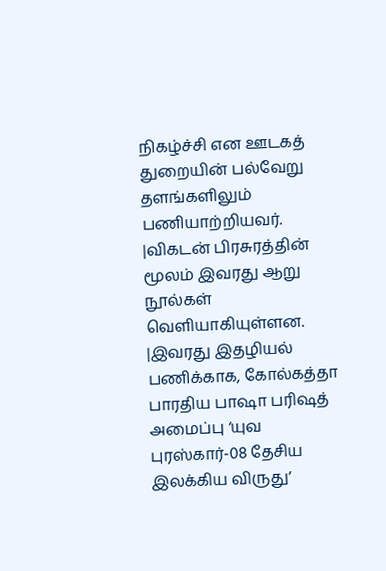நிகழ்ச்சி என ஊடகத் துறையின் பல்வேறு தளங்களிலும் பணியாற்றியவர். |விகடன் பிரசுரத்தின் மூலம் இவரது ஆறு நூல்கள் வெளியாகியுள்ளன. |இவரது இதழியல் பணிக்காக, கோல்கத்தா பாரதிய பாஷா பரிஷத் அமைப்பு ‘யுவ புரஸ்கார்-08 தேசிய இலக்கிய விருது’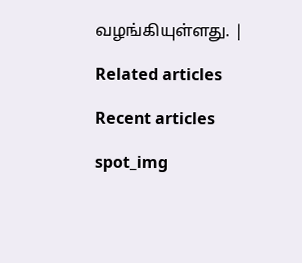வழங்கியுள்ளது. |

Related articles

Recent articles

spot_img